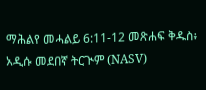ማሕልየ መሓልይ 6:11-12 መጽሐፍ ቅዱስ፥ አዲሱ መደበኛ ትርጒም (NASV)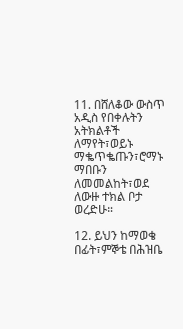11. በሸለቆው ውስጥ አዲስ የበቀሉትን አትክልቶች ለማየት፣ወይኑ ማቈጥቈጡን፣ሮማኑ ማበቡን ለመመልከት፣ወደ ለውዙ ተክል ቦታ ወረድሁ።

12. ይህን ከማወቄ በፊት፣ምኞቴ በሕዝቤ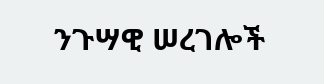ንጉሣዊ ሠረገሎች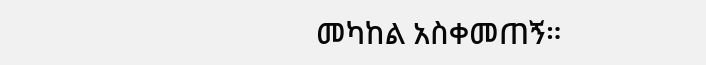መካከል አስቀመጠኝ።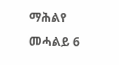ማሕልየ መሓልይ 6